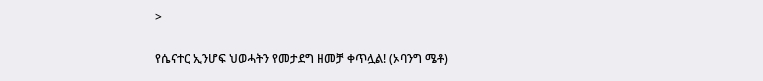>

የሴናተር ኢንሆፍ ህወሓትን የመታደግ ዘመቻ ቀጥሏል! (ኦባንግ ሜቶ)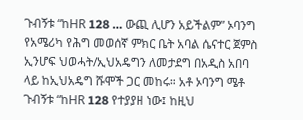ጉብኝቱ “ከHR 128 … ውጪ ሊሆን አይችልም” ኦባንግ
የአሜሪካ የሕግ መወሰኛ ምክር ቤት አባል ሴናተር ጀምስ ኢንሆፍ ህወሓት/ኢህአዴግን ለመታደግ በአዲስ አበባ ላይ ከኢህአዴግ ሹሞች ጋር መከሩ። አቶ ኦባንግ ሜቶ ጉብኝቱ “ከHR 128 የተያያዘ ነው፤ ከዚህ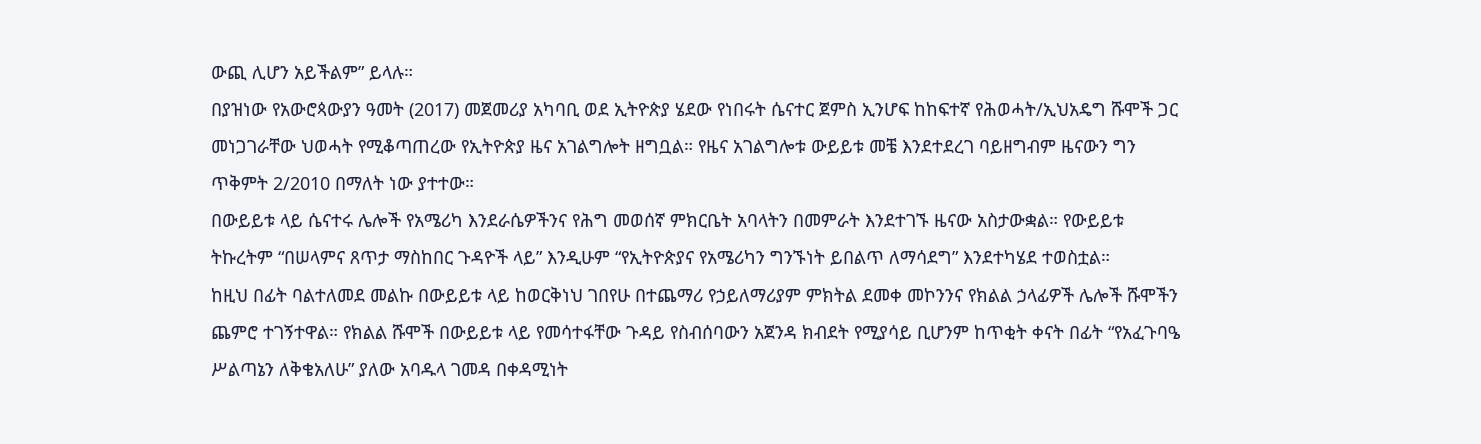ውጪ ሊሆን አይችልም” ይላሉ።
በያዝነው የአውሮጳውያን ዓመት (2017) መጀመሪያ አካባቢ ወደ ኢትዮጵያ ሄደው የነበሩት ሴናተር ጀምስ ኢንሆፍ ከከፍተኛ የሕወሓት/ኢህአዴግ ሹሞች ጋር መነጋገራቸው ህወሓት የሚቆጣጠረው የኢትዮጵያ ዜና አገልግሎት ዘግቧል። የዜና አገልግሎቱ ውይይቱ መቼ እንደተደረገ ባይዘግብም ዜናውን ግን ጥቅምት 2/2010 በማለት ነው ያተተው።
በውይይቱ ላይ ሴናተሩ ሌሎች የአሜሪካ እንደራሴዎችንና የሕግ መወሰኛ ምክርቤት አባላትን በመምራት እንደተገኙ ዜናው አስታውቋል። የውይይቱ ትኩረትም “በሠላምና ጸጥታ ማስከበር ጉዳዮች ላይ” እንዲሁም “የኢትዮጵያና የአሜሪካን ግንኙነት ይበልጥ ለማሳደግ” እንደተካሄደ ተወስቷል።
ከዚህ በፊት ባልተለመደ መልኩ በውይይቱ ላይ ከወርቅነህ ገበየሁ በተጨማሪ የኃይለማሪያም ምክትል ደመቀ መኮንንና የክልል ኃላፊዎች ሌሎች ሹሞችን ጨምሮ ተገኝተዋል። የክልል ሹሞች በውይይቱ ላይ የመሳተፋቸው ጉዳይ የስብሰባውን አጀንዳ ክብደት የሚያሳይ ቢሆንም ከጥቂት ቀናት በፊት “የአፈጉባዔ ሥልጣኔን ለቅቄአለሁ” ያለው አባዱላ ገመዳ በቀዳሚነት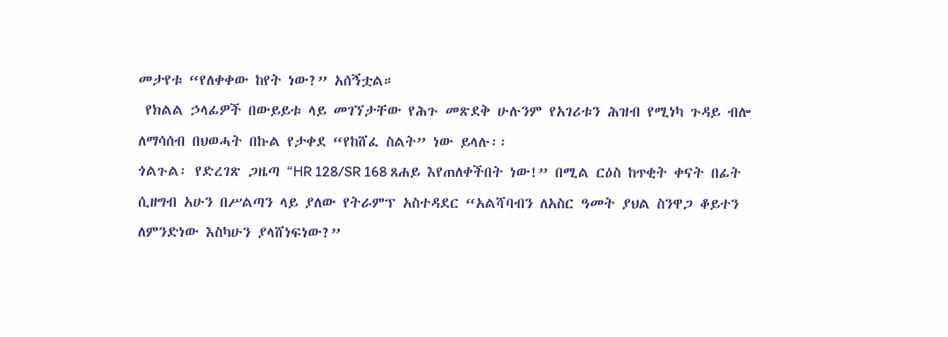መታየቱ “የለቀቀው ከየት ነው?” አሰኝቷል።
 የክልል ኃላፊዎች በውይይቱ ላይ መገኘታቸው የሕጉ መጽደቅ ሁሉንም የአገሪቱን ሕዝብ የሚነካ ጉዳይ ብሎ ለማሳሰብ በህወሓት በኩል የታቀደ “የከሸፈ ስልት” ነው ይላሉ፡፡
ጎልጉል፡ የድረገጽ ጋዜጣ “HR 128/SR 168 ጸሐይ እየጠለቀችበት ነው!” በሚል ርዕስ ከጥቂት ቀናት በፊት ሲዘግብ አሁን በሥልጣን ላይ ያለው የትራምፕ አስተዳደር “አልሻባብን ለአስር ዓመት ያህል ስንዋጋ ቆይተን ለምንድነው እስካሁን ያላሸነፍነው?”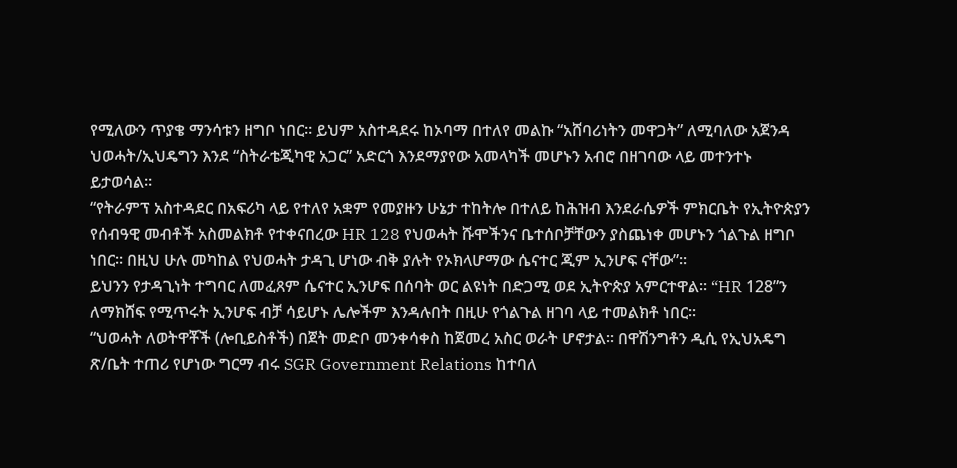የሚለውን ጥያቄ ማንሳቱን ዘግቦ ነበር። ይህም አስተዳደሩ ከኦባማ በተለየ መልኩ “አሸባሪነትን መዋጋት” ለሚባለው አጀንዳ ህወሓት/ኢህዴግን እንደ “ስትራቴጂካዊ አጋር” አድርጎ እንደማያየው አመላካች መሆኑን አብሮ በዘገባው ላይ መተንተኑ ይታወሳል።
“የትራምፕ አስተዳደር በአፍሪካ ላይ የተለየ አቋም የመያዙን ሁኔታ ተከትሎ በተለይ ከሕዝብ እንደራሴዎች ምክርቤት የኢትዮጵያን የሰብዓዊ መብቶች አስመልክቶ የተቀናበረው HR 128 የህወሓት ሹሞችንና ቤተሰቦቻቸውን ያስጨነቀ መሆኑን ጎልጉል ዘግቦ ነበር። በዚህ ሁሉ መካከል የህወሓት ታዳጊ ሆነው ብቅ ያሉት የኦክላሆማው ሴናተር ጂም ኢንሆፍ ናቸው”።
ይህንን የታዳጊነት ተግባር ለመፈጸም ሴናተር ኢንሆፍ በሰባት ወር ልዩነት በድጋሚ ወደ ኢትዮጵያ አምርተዋል። “HR 128”ን ለማክሸፍ የሚጥሩት ኢንሆፍ ብቻ ሳይሆኑ ሌሎችም እንዳሉበት በዚሁ የጎልጉል ዘገባ ላይ ተመልክቶ ነበር።
“ህወሓት ለወትዋቾች (ሎቢይስቶች) በጀት መድቦ መንቀሳቀስ ከጀመረ አስር ወራት ሆኖታል። በዋሽንግቶን ዲሲ የኢህአዴግ ጽ/ቤት ተጠሪ የሆነው ግርማ ብሩ SGR Government Relations ከተባለ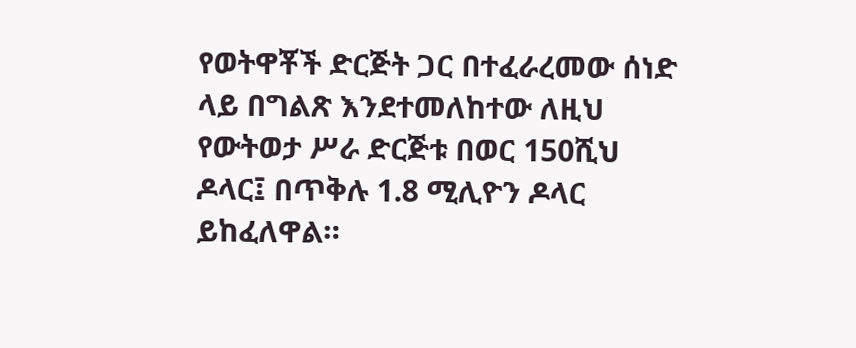የወትዋቾች ድርጅት ጋር በተፈራረመው ሰነድ ላይ በግልጽ እንደተመለከተው ለዚህ የውትወታ ሥራ ድርጅቱ በወር 150ሺህ ዶላር፤ በጥቅሉ 1.8 ሚሊዮን ዶላር ይከፈለዋል።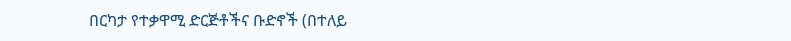በርካታ የተቃዋሚ ድርጅቶችና ቡድኖች (በተለይ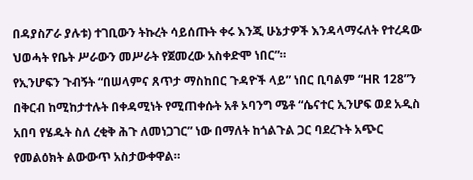በዳያስፖራ ያሉቱ) ተገቢውን ትኩረት ሳይሰጡት ቀሩ እንጂ ሁኔታዎች እንዳላማሩለት የተረዳው ህወሓት የቤት ሥራውን መሥራት የጀመረው አስቀድሞ ነበር”።
የኢንሆፍን ጉብኝት “በሠላምና ጸጥታ ማስከበር ጉዳዮች ላይ” ነበር ቢባልም “HR 128”ን በቅርብ ከሚከታተሉት በቀዳሚነት የሚጠቀሱት አቶ ኦባንግ ሜቶ “ሴናተር ኢንሆፍ ወደ አዲስ አበባ የሄዱት ስለ ረቂቅ ሕጉ ለመነጋገር” ነው በማለት ከጎልጉል ጋር ባደረጉት አጭር የመልዕክት ልውውጥ አስታውቀዋል።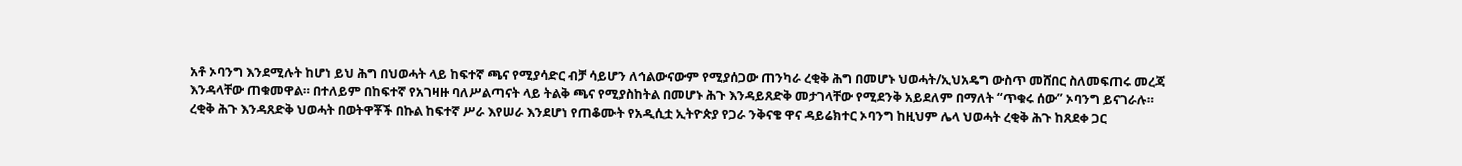አቶ ኦባንግ እንደሚሉት ከሆነ ይህ ሕግ በህወሓት ላይ ከፍተኛ ጫና የሚያሳድር ብቻ ሳይሆን ለኅልውናውም የሚያሰጋው ጠንካራ ረቂቅ ሕግ በመሆኑ ህወሓት/ኢህአዴግ ውስጥ መሸበር ስለመፍጠሩ መረጃ እንዳላቸው ጠቁመዋል። በተለይም በከፍተኛ የአገዛዙ ባለሥልጣናት ላይ ትልቅ ጫና የሚያስከትል በመሆኑ ሕጉ እንዳይጸድቅ መታገላቸው የሚደንቅ አይደለም በማለት “ጥቁሩ ሰው” ኦባንግ ይናገራሉ።
ረቂቅ ሕጉ እንዳጸድቅ ህወሓት በወትዋቾች በኩል ከፍተኛ ሥራ እየሠራ እንደሆነ የጠቆሙት የአዲሲቷ ኢትዮጵያ የጋራ ንቅናቄ ዋና ዳይሬክተር ኦባንግ ከዚህም ሌላ ህወሓት ረቂቅ ሕጉ ከጸደቀ ጋር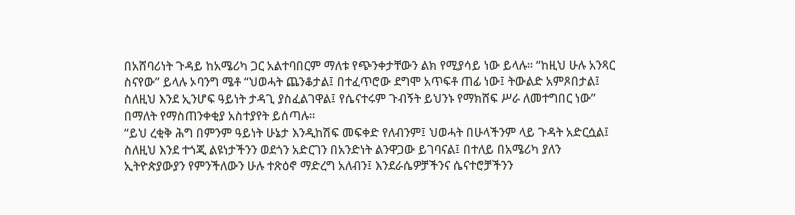በአሸባሪነት ጉዳይ ከአሜሪካ ጋር አልተባበርም ማለቱ የጭንቀታቸውን ልክ የሚያሳይ ነው ይላሉ። “ከዚህ ሁሉ አንጻር ስናየው” ይላሉ ኦባንግ ሜቶ “ህወሓት ጨንቆታል፤ በተፈጥሮው ደግሞ አጥፍቶ ጠፊ ነው፤ ትውልድ አምጾበታል፤ ስለዚህ እንደ ኢንሆፍ ዓይነት ታዳጊ ያስፈልገዋል፤ የሴናተሩም ጉብኝት ይህንኑ የማክሸፍ ሥራ ለመተግበር ነው” በማለት የማስጠንቀቂያ አስተያየት ይሰጣሉ።
“ይህ ረቂቅ ሕግ በምንም ዓይነት ሁኔታ እንዲከሽፍ መፍቀድ የለብንም፤ ህወሓት በሁላችንም ላይ ጉዳት አድርሷል፤ ስለዚህ እንደ ተጎጂ ልዩነታችንን ወደጎን አድርገን በአንድነት ልንዋጋው ይገባናል፤ በተለይ በአሜሪካ ያለን ኢትዮጵያውያን የምንችለውን ሁሉ ተጽዕኖ ማድረግ አለብን፤ እንደራሴዎቻችንና ሴናተሮቻችንን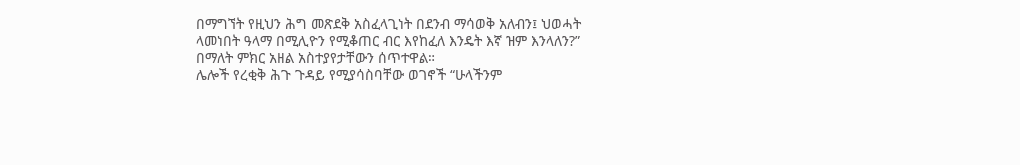በማግኘት የዚህን ሕግ መጽደቅ አስፈላጊነት በደንብ ማሳወቅ አለብን፤ ህወሓት ላመነበት ዓላማ በሚሊዮን የሚቆጠር ብር እየከፈለ እንዴት እኛ ዝም እንላለን?” በማለት ምክር አዘል አስተያየታቸውን ሰጥተዋል።
ሌሎች የረቂቅ ሕጉ ጉዳይ የሚያሳስባቸው ወገኖች “ሁላችንም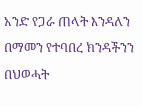አንድ የጋራ ጠላት እንዳለን በማመን የተባበረ ክንዳችንን በህወሓት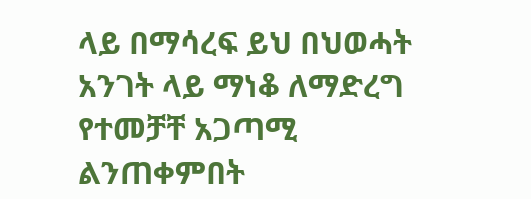ላይ በማሳረፍ ይህ በህወሓት አንገት ላይ ማነቆ ለማድረግ የተመቻቸ አጋጣሚ ልንጠቀምበት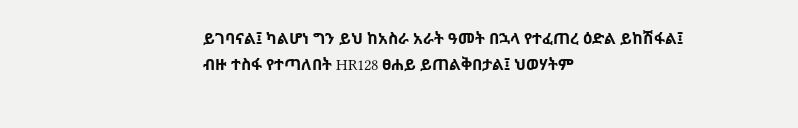ይገባናል፤ ካልሆነ ግን ይህ ከአስራ አራት ዓመት በኋላ የተፈጠረ ዕድል ይከሽፋል፤ ብዙ ተስፋ የተጣለበት HR128 ፀሐይ ይጠልቅበታል፤ ህወሃትም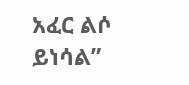አፈር ልሶ ይነሳል”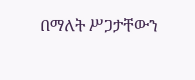በማለት ሥጋታቸውን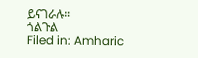ይናገራሉ።
ጎልጉል
Filed in: Amharic